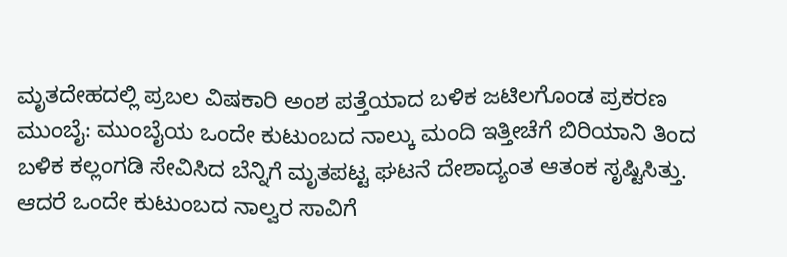ಮೃತದೇಹದಲ್ಲಿ ಪ್ರಬಲ ವಿಷಕಾರಿ ಅಂಶ ಪತ್ತೆಯಾದ ಬಳಿಕ ಜಟಿಲಗೊಂಡ ಪ್ರಕರಣ
ಮುಂಬೈ: ಮುಂಬೈಯ ಒಂದೇ ಕುಟುಂಬದ ನಾಲ್ಕು ಮಂದಿ ಇತ್ತೀಚೆಗೆ ಬಿರಿಯಾನಿ ತಿಂದ ಬಳಿಕ ಕಲ್ಲಂಗಡಿ ಸೇವಿಸಿದ ಬೆನ್ನಿಗೆ ಮೃತಪಟ್ಟ ಘಟನೆ ದೇಶಾದ್ಯಂತ ಆತಂಕ ಸೃಷ್ಟಿಸಿತ್ತು. ಆದರೆ ಒಂದೇ ಕುಟುಂಬದ ನಾಲ್ವರ ಸಾವಿಗೆ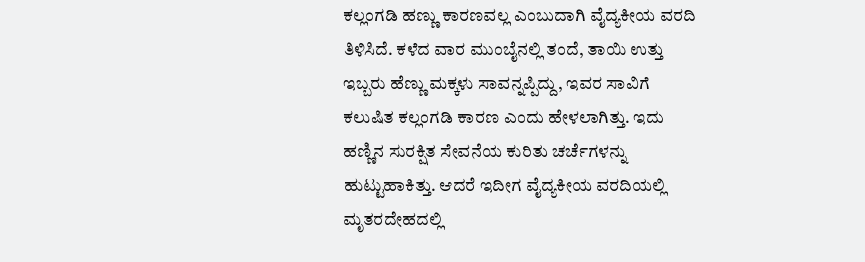ಕಲ್ಲಂಗಡಿ ಹಣ್ಣು ಕಾರಣವಲ್ಲ ಎಂಬುದಾಗಿ ವೈದ್ಯಕೀಯ ವರದಿ ತಿಳಿಸಿದೆ. ಕಳೆದ ವಾರ ಮುಂಬೈನಲ್ಲಿ ತಂದೆ, ತಾಯಿ ಉತ್ತು ಇಬ್ಬರು ಹೆಣ್ಣು ಮಕ್ಕಳು ಸಾವನ್ನಪ್ಪಿದ್ದು, ಇವರ ಸಾವಿಗೆ ಕಲುಷಿತ ಕಲ್ಲಂಗಡಿ ಕಾರಣ ಎಂದು ಹೇಳಲಾಗಿತ್ತು. ಇದು ಹಣ್ಣಿನ ಸುರಕ್ಷಿತ ಸೇವನೆಯ ಕುರಿತು ಚರ್ಚೆಗಳನ್ನು ಹುಟ್ಟುಹಾಕಿತ್ತು. ಆದರೆ ಇದೀಗ ವೈದ್ಯಕೀಯ ವರದಿಯಲ್ಲಿ ಮೃತರದೇಹದಲ್ಲಿ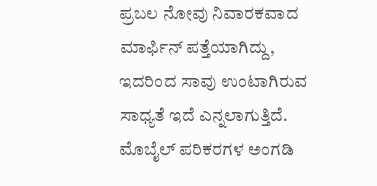ಪ್ರಬಲ ನೋವು ನಿವಾರಕವಾದ ಮಾರ್ಫಿನ್ ಪತ್ತೆಯಾಗಿದ್ದು, ಇದರಿಂದ ಸಾವು ಉಂಟಾಗಿರುವ ಸಾಧ್ಯತೆ ಇದೆ ಎನ್ನಲಾಗುತ್ತಿದೆ.
ಮೊಬೈಲ್ ಪರಿಕರಗಳ ಅಂಗಡಿ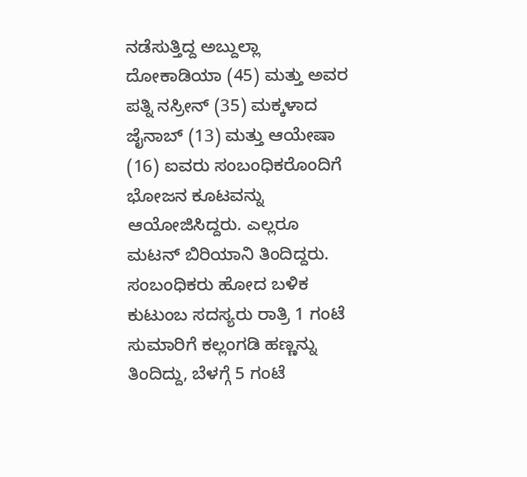ನಡೆಸುತ್ತಿದ್ದ ಅಬ್ದುಲ್ಲಾ ದೋಕಾಡಿಯಾ (45) ಮತ್ತು ಅವರ ಪತ್ನಿ ನಸ್ರೀನ್ (35) ಮಕ್ಕಳಾದ ಜೈನಾಬ್ (13) ಮತ್ತು ಆಯೇಷಾ (16) ಐವರು ಸಂಬಂಧಿಕರೊಂದಿಗೆ ಭೋಜನ ಕೂಟವನ್ನು ಆಯೋಜಿಸಿದ್ದರು. ಎಲ್ಲರೂ ಮಟನ್ ಬಿರಿಯಾನಿ ತಿಂದಿದ್ದರು. ಸಂಬಂಧಿಕರು ಹೋದ ಬಳಿಕ ಕುಟುಂಬ ಸದಸ್ಯರು ರಾತ್ರಿ 1 ಗಂಟೆ ಸುಮಾರಿಗೆ ಕಲ್ಲಂಗಡಿ ಹಣ್ಣನ್ನು ತಿಂದಿದ್ದು, ಬೆಳಗ್ಗೆ 5 ಗಂಟೆ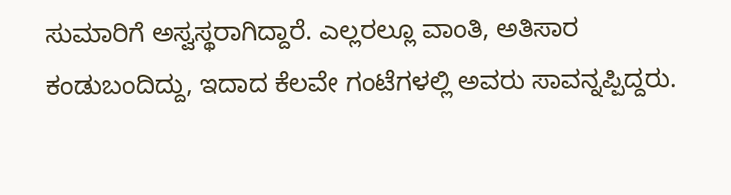ಸುಮಾರಿಗೆ ಅಸ್ವಸ್ಥರಾಗಿದ್ದಾರೆ. ಎಲ್ಲರಲ್ಲೂ ವಾಂತಿ, ಅತಿಸಾರ ಕಂಡುಬಂದಿದ್ದು, ಇದಾದ ಕೆಲವೇ ಗಂಟೆಗಳಲ್ಲಿ ಅವರು ಸಾವನ್ನಪ್ಪಿದ್ದರು.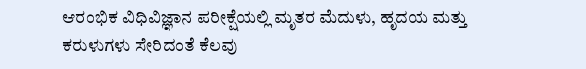ಆರಂಭಿಕ ವಿಧಿವಿಜ್ಞಾನ ಪರೀಕ್ಷೆಯಲ್ಲಿ ಮೃತರ ಮೆದುಳು, ಹೃದಯ ಮತ್ತು ಕರುಳುಗಳು ಸೇರಿದಂತೆ ಕೆಲವು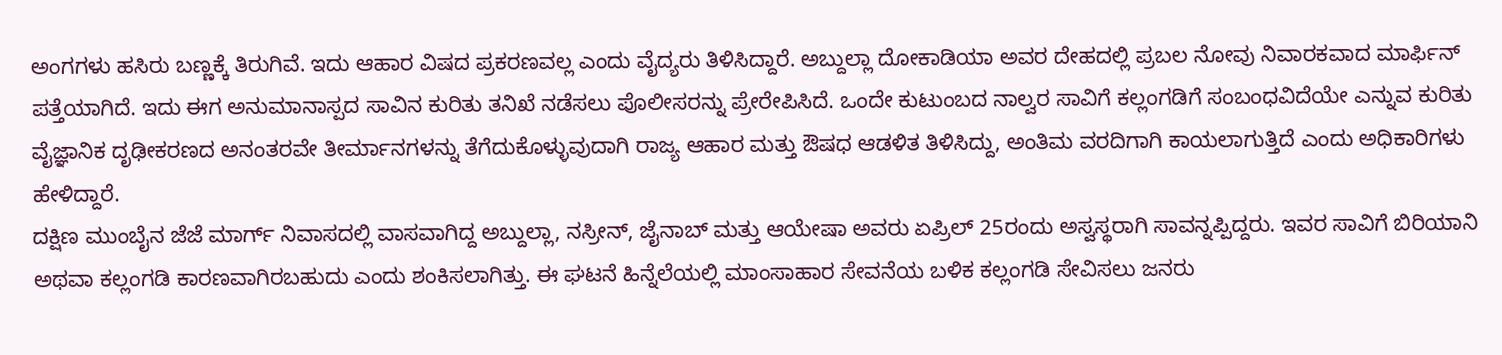ಅಂಗಗಳು ಹಸಿರು ಬಣ್ಣಕ್ಕೆ ತಿರುಗಿವೆ. ಇದು ಆಹಾರ ವಿಷದ ಪ್ರಕರಣವಲ್ಲ ಎಂದು ವೈದ್ಯರು ತಿಳಿಸಿದ್ದಾರೆ. ಅಬ್ದುಲ್ಲಾ ದೋಕಾಡಿಯಾ ಅವರ ದೇಹದಲ್ಲಿ ಪ್ರಬಲ ನೋವು ನಿವಾರಕವಾದ ಮಾರ್ಫಿನ್ ಪತ್ತೆಯಾಗಿದೆ. ಇದು ಈಗ ಅನುಮಾನಾಸ್ಪದ ಸಾವಿನ ಕುರಿತು ತನಿಖೆ ನಡೆಸಲು ಪೊಲೀಸರನ್ನು ಪ್ರೇರೇಪಿಸಿದೆ. ಒಂದೇ ಕುಟುಂಬದ ನಾಲ್ವರ ಸಾವಿಗೆ ಕಲ್ಲಂಗಡಿಗೆ ಸಂಬಂಧವಿದೆಯೇ ಎನ್ನುವ ಕುರಿತು ವೈಜ್ಞಾನಿಕ ದೃಢೀಕರಣದ ಅನಂತರವೇ ತೀರ್ಮಾನಗಳನ್ನು ತೆಗೆದುಕೊಳ್ಳುವುದಾಗಿ ರಾಜ್ಯ ಆಹಾರ ಮತ್ತು ಔಷಧ ಆಡಳಿತ ತಿಳಿಸಿದ್ದು, ಅಂತಿಮ ವರದಿಗಾಗಿ ಕಾಯಲಾಗುತ್ತಿದೆ ಎಂದು ಅಧಿಕಾರಿಗಳು ಹೇಳಿದ್ದಾರೆ.
ದಕ್ಷಿಣ ಮುಂಬೈನ ಜೆಜೆ ಮಾರ್ಗ್ ನಿವಾಸದಲ್ಲಿ ವಾಸವಾಗಿದ್ದ ಅಬ್ದುಲ್ಲಾ, ನಸ್ರೀನ್, ಜೈನಾಬ್ ಮತ್ತು ಆಯೇಷಾ ಅವರು ಏಪ್ರಿಲ್ 25ರಂದು ಅಸ್ವಸ್ಥರಾಗಿ ಸಾವನ್ನಪ್ಪಿದ್ದರು. ಇವರ ಸಾವಿಗೆ ಬಿರಿಯಾನಿ ಅಥವಾ ಕಲ್ಲಂಗಡಿ ಕಾರಣವಾಗಿರಬಹುದು ಎಂದು ಶಂಕಿಸಲಾಗಿತ್ತು. ಈ ಘಟನೆ ಹಿನ್ನೆಲೆಯಲ್ಲಿ ಮಾಂಸಾಹಾರ ಸೇವನೆಯ ಬಳಿಕ ಕಲ್ಲಂಗಡಿ ಸೇವಿಸಲು ಜನರು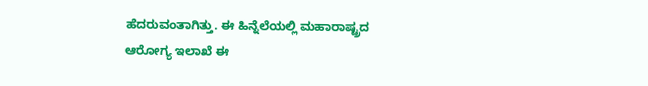ಹೆದರುವಂತಾಗಿತ್ತು. ಈ ಹಿನ್ನೆಲೆಯಲ್ಲಿ ಮಹಾರಾಷ್ಟ್ರದ ಆರೋಗ್ಯ ಇಲಾಖೆ ಈ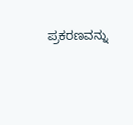ಪ್ರಕರಣವನ್ನು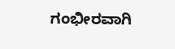ಗಂಭೀರವಾಗಿ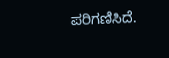ಪರಿಗಣಿಸಿದೆ.